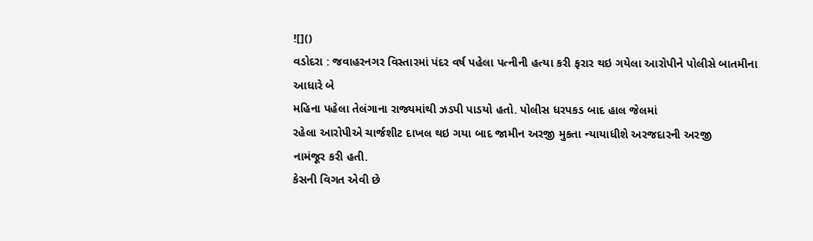![]()
વડોદરા : જવાહરનગર વિસ્તારમાં પંદર વર્ષ પહેલા પત્નીની હત્યા કરી ફરાર થઇ ગયેલા આરોપીને પોલીસે બાતમીના આધારે બે
મહિના પહેલા તેલંગાના રાજ્યમાંથી ઝડપી પાડયો હતો. પોલીસ ધરપકડ બાદ હાલ જેલમાં
રહેલા આરોપીએ ચાર્જશીટ દાખલ થઇ ગયા બાદ જામીન અરજી મુકતા ન્યાયાધીશે અરજદારની અરજી
નામંજૂર કરી હતી.
કેસની વિગત એવી છે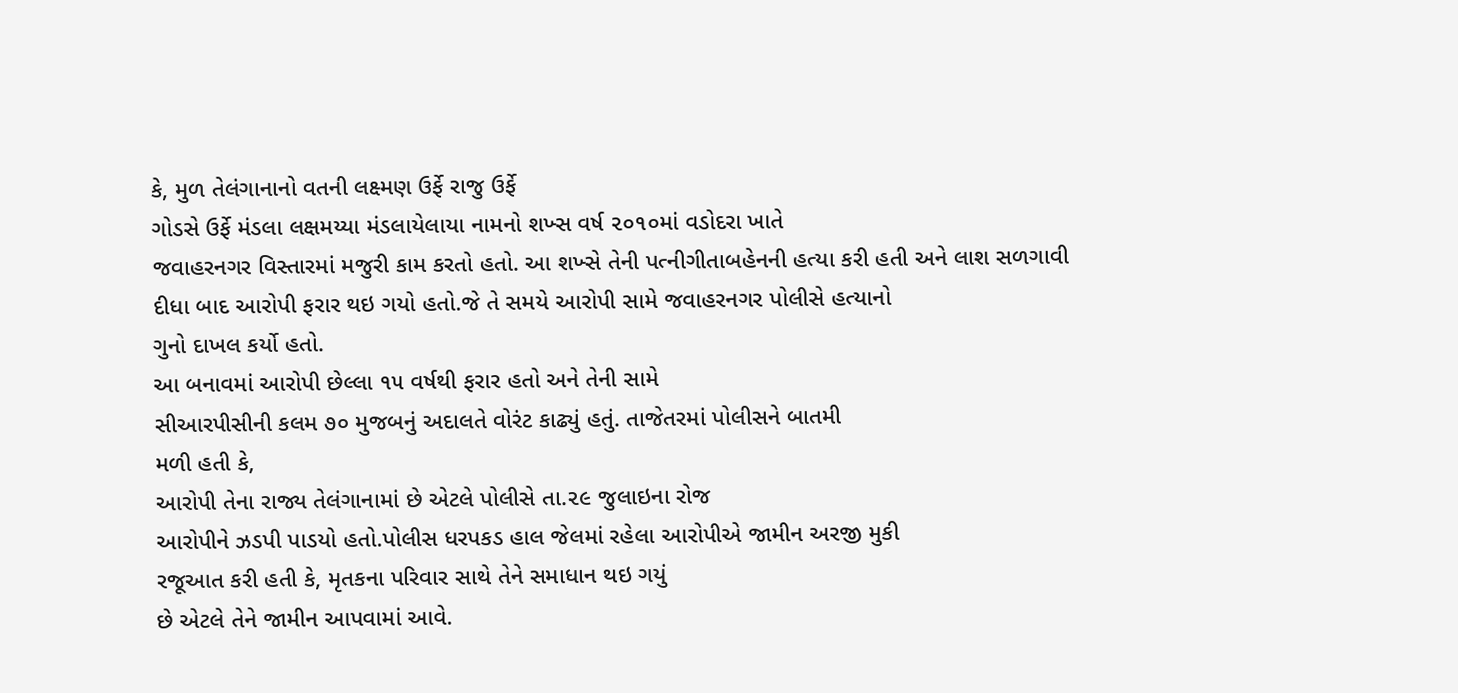કે, મુળ તેલંગાનાનો વતની લક્ષ્મણ ઉર્ફે રાજુ ઉર્ફે
ગોડસે ઉર્ફે મંડલા લક્ષમય્યા મંડલાયેલાયા નામનો શખ્સ વર્ષ ૨૦૧૦માં વડોદરા ખાતે
જવાહરનગર વિસ્તારમાં મજુરી કામ કરતો હતો. આ શખ્સે તેની પત્નીગીતાબહેનની હત્યા કરી હતી અને લાશ સળગાવી
દીધા બાદ આરોપી ફરાર થઇ ગયો હતો.જે તે સમયે આરોપી સામે જવાહરનગર પોલીસે હત્યાનો
ગુનો દાખલ કર્યો હતો.
આ બનાવમાં આરોપી છેલ્લા ૧૫ વર્ષથી ફરાર હતો અને તેની સામે
સીઆરપીસીની કલમ ૭૦ મુજબનું અદાલતે વોરંટ કાઢ્યું હતું. તાજેતરમાં પોલીસને બાતમી
મળી હતી કે,
આરોપી તેના રાજ્ય તેલંગાનામાં છે એટલે પોલીસે તા.૨૯ જુલાઇના રોજ
આરોપીને ઝડપી પાડયો હતો.પોલીસ ધરપકડ હાલ જેલમાં રહેલા આરોપીએ જામીન અરજી મુકી
રજૂઆત કરી હતી કે, મૃતકના પરિવાર સાથે તેને સમાધાન થઇ ગયું
છે એટલે તેને જામીન આપવામાં આવે.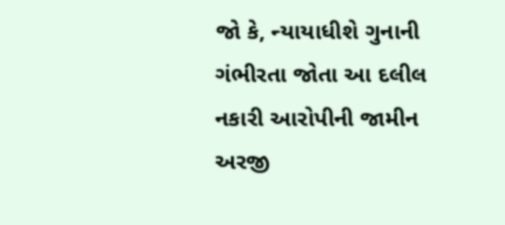જો કે, ન્યાયાધીશે ગુનાની
ગંભીરતા જોતા આ દલીલ નકારી આરોપીની જામીન અરજી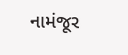નામંજૂર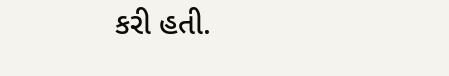કરી હતી.